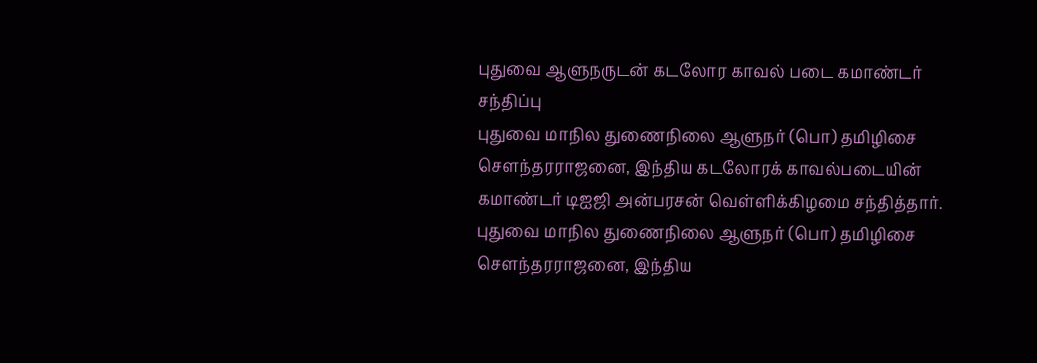புதுவை ஆளுநருடன் கடலோர காவல் படை கமாண்டர் சந்திப்பு
புதுவை மாநில துணைநிலை ஆளுநர் (பொ) தமிழிசை சௌந்தரராஜனை, இந்திய கடலோரக் காவல்படையின் கமாண்டர் டிஐஜி அன்பரசன் வெள்ளிக்கிழமை சந்தித்தார்.
புதுவை மாநில துணைநிலை ஆளுநர் (பொ) தமிழிசை சௌந்தரராஜனை, இந்திய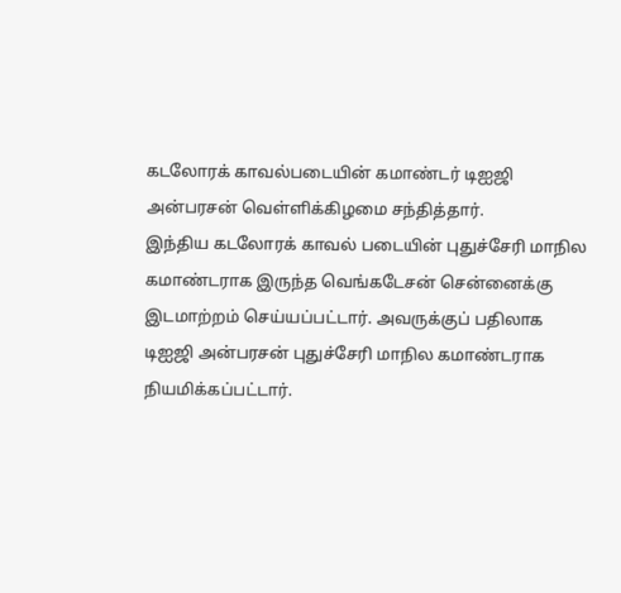கடலோரக் காவல்படையின் கமாண்டர் டிஐஜி அன்பரசன் வெள்ளிக்கிழமை சந்தித்தார்.
இந்திய கடலோரக் காவல் படையின் புதுச்சேரி மாநில கமாண்டராக இருந்த வெங்கடேசன் சென்னைக்கு இடமாற்றம் செய்யப்பட்டார். அவருக்குப் பதிலாக டிஐஜி அன்பரசன் புதுச்சேரி மாநில கமாண்டராக நியமிக்கப்பட்டார்.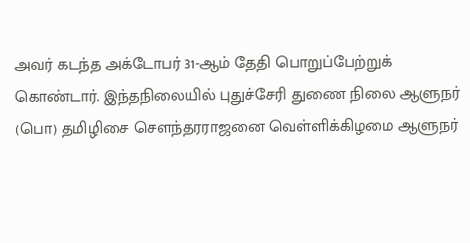அவர் கடந்த அக்டோபர் 31-ஆம் தேதி பொறுப்பேற்றுக் கொண்டார். இந்தநிலையில் புதுச்சேரி துணை நிலை ஆளுநர் (பொ) தமிழிசை செளந்தரராஜனை வெள்ளிக்கிழமை ஆளுநர்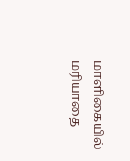மாளிகையில் மரியாதை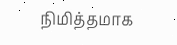நிமித்தமாக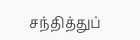சந்தித்துப்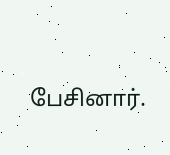பேசினார்.